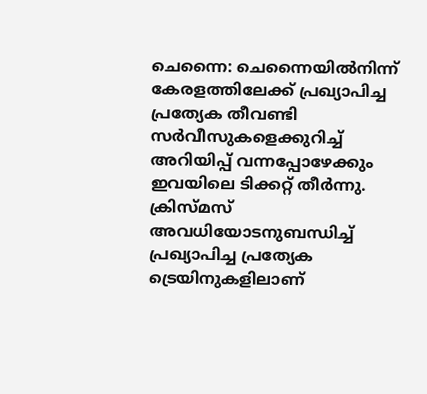ചെന്നൈ: ചെന്നൈയിൽനിന്ന് കേരളത്തിലേക്ക് പ്രഖ്യാപിച്ച പ്രത്യേക തീവണ്ടി സർവീസുകളെക്കുറിച്ച് അറിയിപ്പ് വന്നപ്പോഴേക്കും ഇവയിലെ ടിക്കറ്റ് തീർന്നു. ക്രിസ്മസ് അവധിയോടനുബന്ധിച്ച് പ്രഖ്യാപിച്ച പ്രത്യേക ട്രെയിനുകളിലാണ്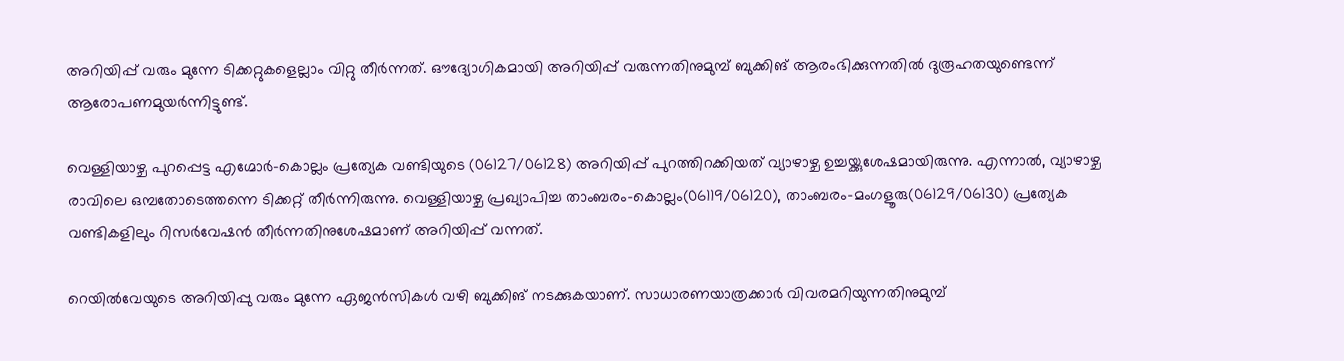അറിയിപ്പ് വരും മുന്നേ ടിക്കറ്റുകളെല്ലാം വിറ്റു തീർന്നത്. ഔദ്യോഗികമായി അറിയിപ്പ് വരുന്നതിനുമുമ്പ് ബുക്കിങ് ആരംഭിക്കുന്നതിൽ ദുരൂഹതയുണ്ടെന്ന് ആരോപണമുയർന്നിട്ടുണ്ട്.

വെള്ളിയാഴ്ച പുറപ്പെട്ട എഗ്മോർ-കൊല്ലം പ്രത്യേക വണ്ടിയുടെ (06127/06128) അറിയിപ്പ് പുറത്തിറക്കിയത് വ്യാഴാഴ്ച ഉച്ചയ്ക്കുശേഷമായിരുന്നു. എന്നാൽ, വ്യാഴാഴ്ച രാവിലെ ഒമ്പതോടെത്തന്നെ ടിക്കറ്റ് തീർന്നിരുന്നു. വെള്ളിയാഴ്ച പ്രഖ്യാപിച്ച താംബരം-കൊല്ലം(06119/06120), താംബരം-മംഗളൂരു(06129/06130) പ്രത്യേക വണ്ടികളിലും റിസർവേഷൻ തീർന്നതിനുശേഷമാണ് അറിയിപ്പ് വന്നത്.

റെയിൽവേയുടെ അറിയിപ്പു വരും മുന്നേ ഏജൻസികൾ വഴി ബുക്കിങ് നടക്കുകയാണ്. സാധാരണയാത്രക്കാർ വിവരമറിയുന്നതിനുമുമ്പ്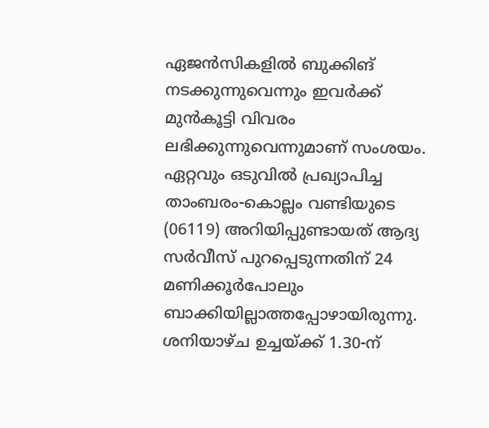ഏജൻസികളിൽ ബുക്കിങ് നടക്കുന്നുവെന്നും ഇവർക്ക് മുൻകൂട്ടി വിവരം ലഭിക്കുന്നുവെന്നുമാണ് സംശയം. ഏറ്റവും ഒടുവിൽ പ്രഖ്യാപിച്ച താംബരം-കൊല്ലം വണ്ടിയുടെ (06119) അറിയിപ്പുണ്ടായത് ആദ്യ സർവീസ് പുറപ്പെടുന്നതിന് 24 മണിക്കൂർപോലും ബാക്കിയില്ലാത്തപ്പോഴായിരുന്നു. ശനിയാഴ്ച ഉച്ചയ്ക്ക് 1.30-ന്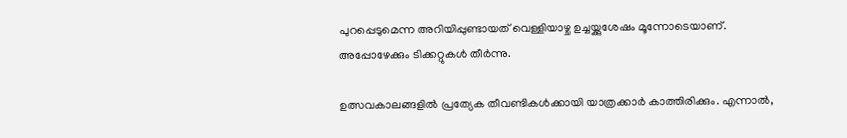പുറപ്പെടുമെന്ന അറിയിപ്പുണ്ടായത് വെള്ളിയാഴ്ച ഉച്ചയ്ക്കുശേഷം മൂന്നോടെയാണ്. അപ്പോഴേക്കും ടിക്കറ്റുകൾ തീർന്നു.

ഉത്സവകാലങ്ങളിൽ പ്രത്യേക തീവണ്ടികൾക്കായി യാത്രക്കാർ കാത്തിരിക്കും. എന്നാൽ,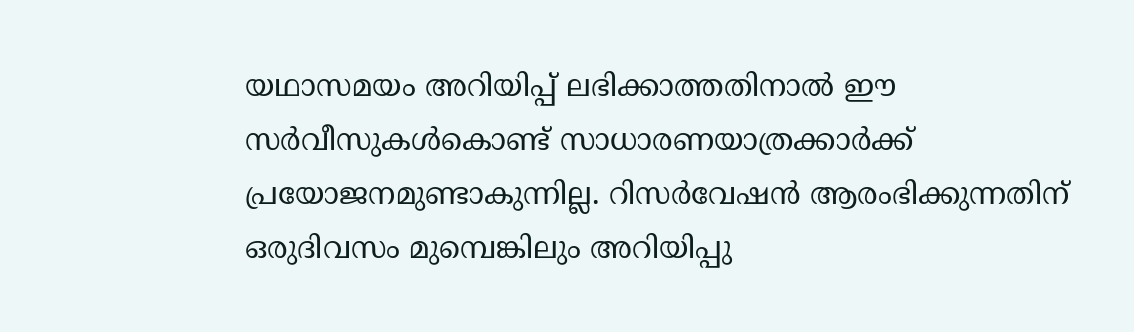യഥാസമയം അറിയിപ്പ് ലഭിക്കാത്തതിനാൽ ഈ സർവീസുകൾകൊണ്ട് സാധാരണയാത്രക്കാർക്ക് പ്രയോജനമുണ്ടാകുന്നില്ല. റിസർവേഷൻ ആരംഭിക്കുന്നതിന് ഒരുദിവസം മുമ്പെങ്കിലും അറിയിപ്പു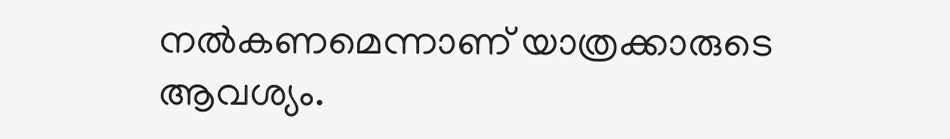നൽകണമെന്നാണ് യാത്രക്കാരുടെ ആവശ്യം.